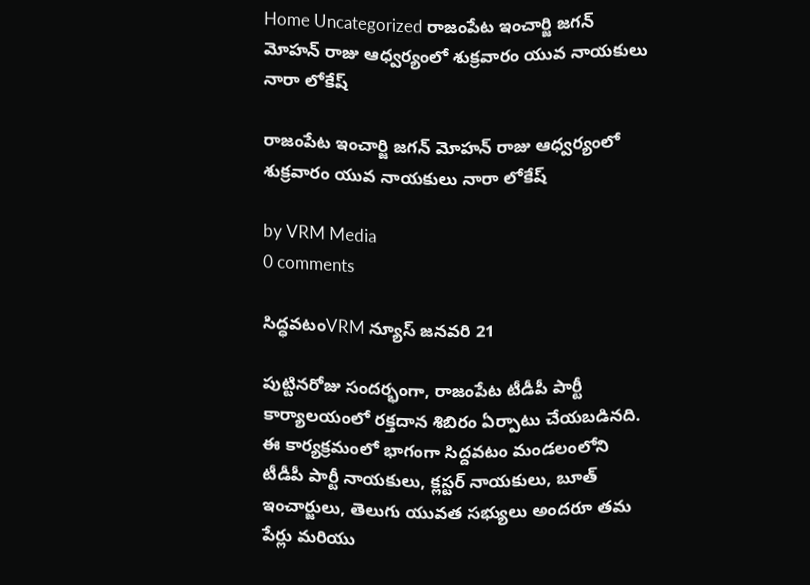Home Uncategorized రాజంపేట ఇంచార్జి జగన్ మోహన్ రాజు ఆధ్వర్యంలో శుక్రవారం యువ నాయకులు నారా లోకేష్

రాజంపేట ఇంచార్జి జగన్ మోహన్ రాజు ఆధ్వర్యంలో శుక్రవారం యువ నాయకులు నారా లోకేష్

by VRM Media
0 comments

సిద్ధవటంVRM న్యూస్ జనవరి 21

పుట్టినరోజు సందర్భంగా, రాజంపేట టీడీపీ పార్టీ కార్యాలయంలో రక్తదాన శిబిరం ఏర్పాటు చేయబడినది. ఈ కార్యక్రమంలో భాగంగా సిద్దవటం మండలంలోని టీడీపీ పార్టీ నాయకులు, క్లస్టర్ నాయకులు, బూత్ ఇంచార్జులు, తెలుగు యువత సభ్యులు అందరూ తమ పేర్లు మరియు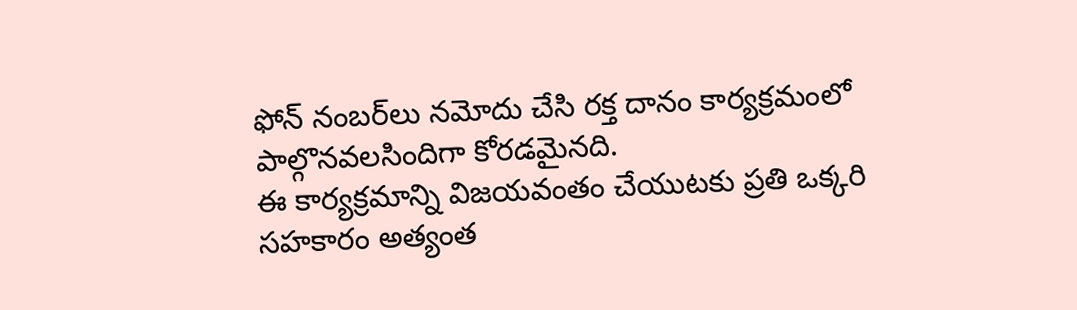ఫోన్ నంబర్‌లు నమోదు చేసి రక్త దానం కార్యక్రమంలో పాల్గొనవలసిందిగా కోరడమైనది.
ఈ కార్యక్రమాన్ని విజయవంతం చేయుటకు ప్రతి ఒక్కరి సహకారం అత్యంత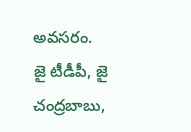అవసరం.
జై టీడీపీ, జై చంద్రబాబు,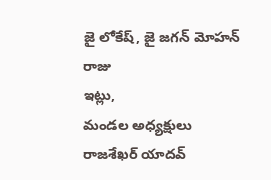జై లోకేష్, జై జగన్ మోహన్ రాజు
ఇట్లు,
మండల అధ్యక్షులు
రాజశేఖర్ యాదవ్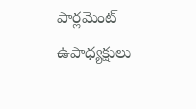పార్లమెంట్ ఉపాధ్యక్షులు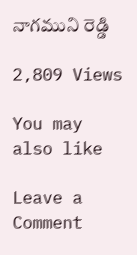నాగముని రెడ్డి

2,809 Views

You may also like

Leave a Comment